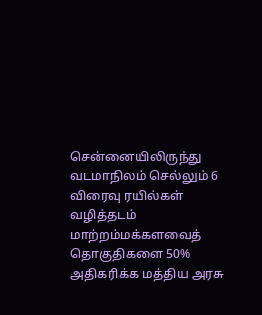சென்னையிலிருந்து வடமாநிலம் செல்லும் 6 விரைவு ரயில்கள் வழித்தடம் மாற்றம்மக்களவைத் தொகுதிகளை 50% அதிகரிக்க மத்திய அரசு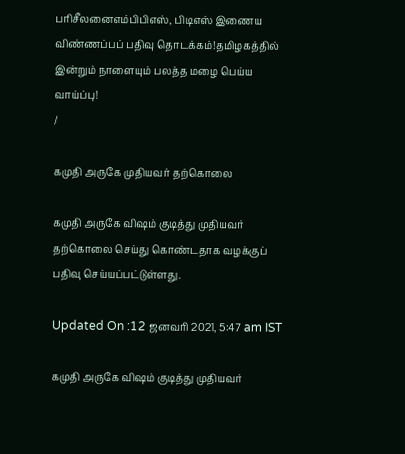பரிசீலனைஎம்பிபிஎஸ், பிடிஎஸ் இணைய விண்ணப்பப் பதிவு தொடக்கம்!தமிழகத்தில் இன்றும் நாளையும் பலத்த மழை பெய்ய வாய்ப்பு!
/

கமுதி அருகே முதியவர் தற்கொலை

கமுதி அருகே விஷம் குடித்து முதியவர் தற்கொலை செய்து கொண்டதாக வழக்குப் பதிவு செய்யப்பட்டுள்ளது.

Updated On :12 ஜனவரி 2021, 5:47 am IST

கமுதி அருகே விஷம் குடித்து முதியவர்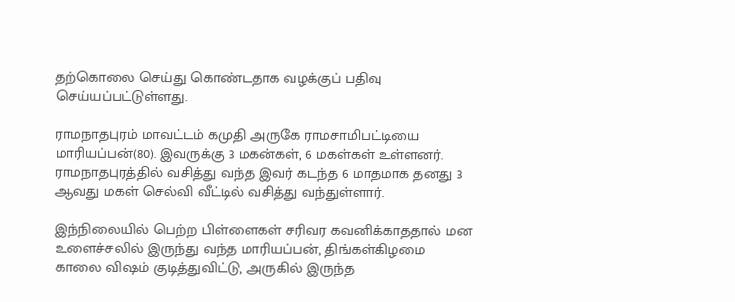தற்கொலை செய்து கொண்டதாக வழக்குப் பதிவு செய்யப்பட்டுள்ளது.

ராமநாதபுரம் மாவட்டம் கமுதி அருகே ராமசாமிபட்டியை மாரியப்பன்(80). இவருக்கு 3 மகன்கள், 6 மகள்கள் உள்ளனர். ராமநாதபுரத்தில் வசித்து வந்த இவர் கடந்த 6 மாதமாக தனது 3 ஆவது மகள் செல்வி வீட்டில் வசித்து வந்துள்ளார்.

இந்நிலையில் பெற்ற பிள்ளைகள் சரிவர கவனிக்காததால் மன உளைச்சலில் இருந்து வந்த மாரியப்பன், திங்கள்கிழமை காலை விஷம் குடித்துவிட்டு, அருகில் இருந்த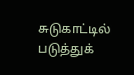சுடுகாட்டில் படுத்துக்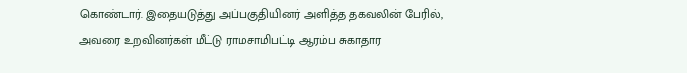கொண்டார். இதையடுத்து அப்பகுதியினர் அளித்த தகவலின் பேரில், அவரை உறவினர்கள் மீட்டு ராமசாமிபட்டி ஆரம்ப சுகாதார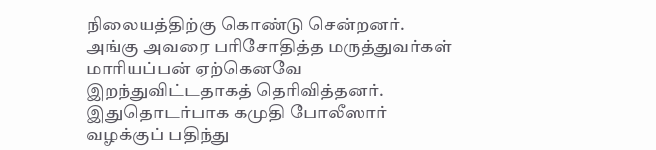நிலையத்திற்கு கொண்டு சென்றனர். அங்கு அவரை பரிசோதித்த மருத்துவர்கள் மாரியப்பன் ஏற்கெனவே இறந்துவிட்டதாகத் தெரிவித்தனர். இதுதொடர்பாக கமுதி போலீஸார் வழக்குப் பதிந்து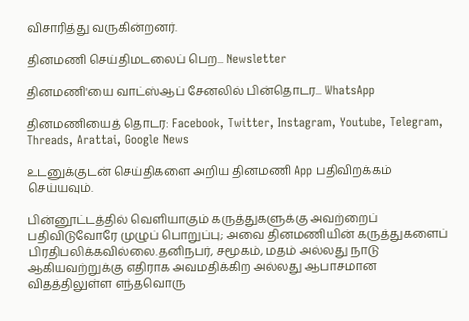விசாரித்து வருகின்றனர்.

தினமணி செய்திமடலைப் பெற... Newsletter

தினமணி'யை வாட்ஸ்ஆப் சேனலில் பின்தொடர... WhatsApp

தினமணியைத் தொடர: Facebook, Twitter, Instagram, Youtube, Telegram, Threads, Arattai, Google News

உடனுக்குடன் செய்திகளை அறிய தினமணி App பதிவிறக்கம் செய்யவும்.

பின்னூட்டத்தில் வெளியாகும் கருத்துகளுக்கு அவற்றைப் பதிவிடுவோரே முழுப் பொறுப்பு; அவை தினமணியின் கருத்துகளைப் பிரதிபலிக்கவில்லை.தனிநபர், சமூகம், மதம் அல்லது நாடு ஆகியவற்றுக்கு எதிராக அவமதிக்கிற அல்லது ஆபாசமான விதத்திலுள்ள எந்தவொரு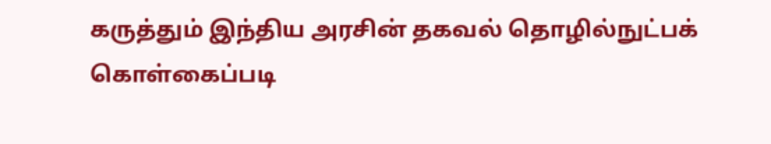கருத்தும் இந்திய அரசின் தகவல் தொழில்நுட்பக் கொள்கைப்படி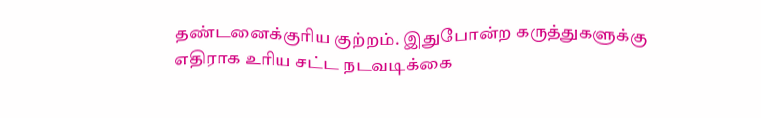தண்டனைக்குரிய குற்றம். இதுபோன்ற கருத்துகளுக்கு எதிராக உரிய சட்ட நடவடிக்கை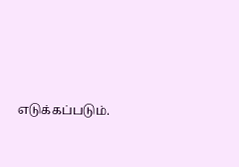எடுக்கப்படும்.